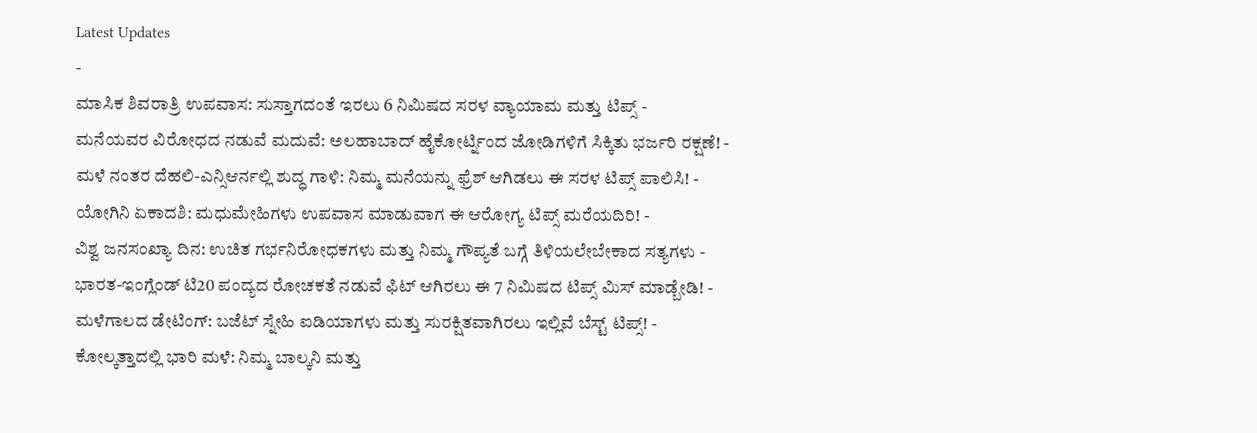Latest Updates
-
ಮಾಸಿಕ ಶಿವರಾತ್ರಿ ಉಪವಾಸ: ಸುಸ್ತಾಗದಂತೆ ಇರಲು 6 ನಿಮಿಷದ ಸರಳ ವ್ಯಾಯಾಮ ಮತ್ತು ಟಿಪ್ಸ್ -
ಮನೆಯವರ ವಿರೋಧದ ನಡುವೆ ಮದುವೆ: ಅಲಹಾಬಾದ್ ಹೈಕೋರ್ಟ್ನಿಂದ ಜೋಡಿಗಳಿಗೆ ಸಿಕ್ಕಿತು ಭರ್ಜರಿ ರಕ್ಷಣೆ! -
ಮಳೆ ನಂತರ ದೆಹಲಿ-ಎನ್ಸಿಆರ್ನಲ್ಲಿ ಶುದ್ಧ ಗಾಳಿ: ನಿಮ್ಮ ಮನೆಯನ್ನು ಫ್ರೆಶ್ ಆಗಿಡಲು ಈ ಸರಳ ಟಿಪ್ಸ್ ಪಾಲಿಸಿ! -
ಯೋಗಿನಿ ಏಕಾದಶಿ: ಮಧುಮೇಹಿಗಳು ಉಪವಾಸ ಮಾಡುವಾಗ ಈ ಆರೋಗ್ಯ ಟಿಪ್ಸ್ ಮರೆಯದಿರಿ! -
ವಿಶ್ವ ಜನಸಂಖ್ಯಾ ದಿನ: ಉಚಿತ ಗರ್ಭನಿರೋಧಕಗಳು ಮತ್ತು ನಿಮ್ಮ ಗೌಪ್ಯತೆ ಬಗ್ಗೆ ತಿಳಿಯಲೇಬೇಕಾದ ಸತ್ಯಗಳು -
ಭಾರತ-ಇಂಗ್ಲೆಂಡ್ ಟಿ20 ಪಂದ್ಯದ ರೋಚಕತೆ ನಡುವೆ ಫಿಟ್ ಆಗಿರಲು ಈ 7 ನಿಮಿಷದ ಟಿಪ್ಸ್ ಮಿಸ್ ಮಾಡ್ಬೇಡಿ! -
ಮಳೆಗಾಲದ ಡೇಟಿಂಗ್: ಬಜೆಟ್ ಸ್ನೇಹಿ ಐಡಿಯಾಗಳು ಮತ್ತು ಸುರಕ್ಷಿತವಾಗಿರಲು ಇಲ್ಲಿವೆ ಬೆಸ್ಟ್ ಟಿಪ್ಸ್! -
ಕೋಲ್ಕತ್ತಾದಲ್ಲಿ ಭಾರಿ ಮಳೆ: ನಿಮ್ಮ ಬಾಲ್ಕನಿ ಮತ್ತು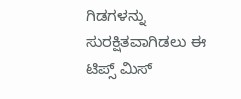ಗಿಡಗಳನ್ನು ಸುರಕ್ಷಿತವಾಗಿಡಲು ಈ ಟಿಪ್ಸ್ ಮಿಸ್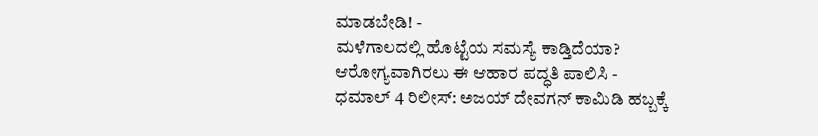ಮಾಡಬೇಡಿ! -
ಮಳೆಗಾಲದಲ್ಲಿ ಹೊಟ್ಟೆಯ ಸಮಸ್ಯೆ ಕಾಡ್ತಿದೆಯಾ? ಆರೋಗ್ಯವಾಗಿರಲು ಈ ಆಹಾರ ಪದ್ಧತಿ ಪಾಲಿಸಿ -
ಧಮಾಲ್ 4 ರಿಲೀಸ್: ಅಜಯ್ ದೇವಗನ್ ಕಾಮಿಡಿ ಹಬ್ಬಕ್ಕೆ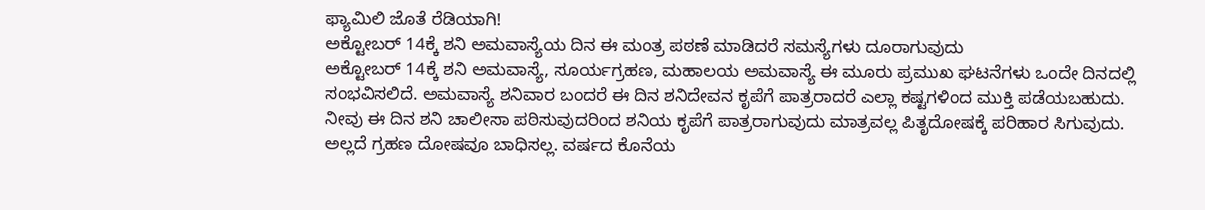ಫ್ಯಾಮಿಲಿ ಜೊತೆ ರೆಡಿಯಾಗಿ!
ಅಕ್ಟೋಬರ್ 14ಕ್ಕೆ ಶನಿ ಅಮವಾಸ್ಯೆಯ ದಿನ ಈ ಮಂತ್ರ ಪಠಣೆ ಮಾಡಿದರೆ ಸಮಸ್ಯೆಗಳು ದೂರಾಗುವುದು
ಅಕ್ಟೋಬರ್ 14ಕ್ಕೆ ಶನಿ ಅಮವಾಸ್ಯೆ, ಸೂರ್ಯಗ್ರಹಣ, ಮಹಾಲಯ ಅಮವಾಸ್ಯೆ ಈ ಮೂರು ಪ್ರಮುಖ ಘಟನೆಗಳು ಒಂದೇ ದಿನದಲ್ಲಿ ಸಂಭವಿಸಲಿದೆ. ಅಮವಾಸ್ಯೆ ಶನಿವಾರ ಬಂದರೆ ಈ ದಿನ ಶನಿದೇವನ ಕೃಪೆಗೆ ಪಾತ್ರರಾದರೆ ಎಲ್ಲಾ ಕಷ್ಟಗಳಿಂದ ಮುಕ್ತಿ ಪಡೆಯಬಹುದು. ನೀವು ಈ ದಿನ ಶನಿ ಚಾಲೀಸಾ ಪಠಿಸುವುದರಿಂದ ಶನಿಯ ಕೃಪೆಗೆ ಪಾತ್ರರಾಗುವುದು ಮಾತ್ರವಲ್ಲ ಪಿತೃದೋಷಕ್ಕೆ ಪರಿಹಾರ ಸಿಗುವುದು. ಅಲ್ಲದೆ ಗ್ರಹಣ ದೋಷವೂ ಬಾಧಿಸಲ್ಲ. ವರ್ಷದ ಕೊನೆಯ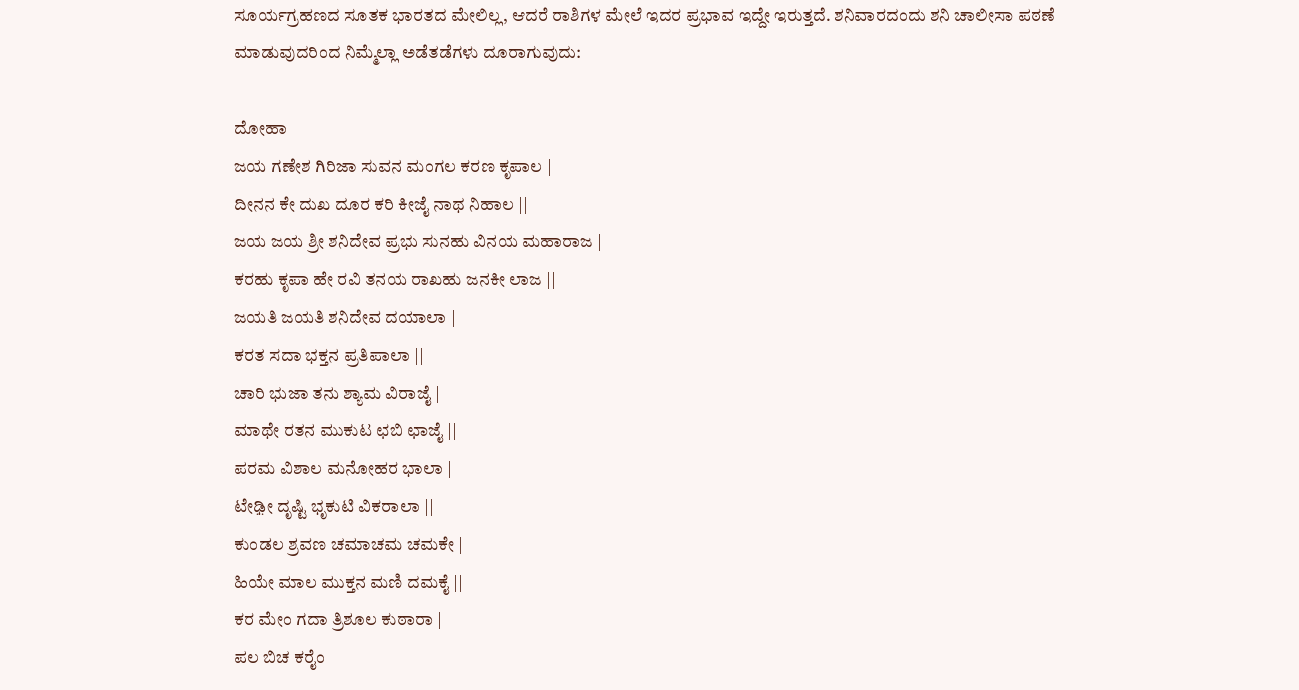ಸೂರ್ಯಗ್ರಹಣದ ಸೂತಕ ಭಾರತದ ಮೇಲಿಲ್ಲ, ಆದರೆ ರಾಶಿಗಳ ಮೇಲೆ ಇದರ ಪ್ರಭಾವ ಇದ್ದೇ ಇರುತ್ತದೆ. ಶನಿವಾರದಂದು ಶನಿ ಚಾಲೀಸಾ ಪಠಣೆ ಮಾಡುವುದರಿಂದ ನಿಮ್ಮೆಲ್ಲಾ ಅಡೆತಡೆಗಳು ದೂರಾಗುವುದು:

ದೋಹಾ
ಜಯ ಗಣೇಶ ಗಿರಿಜಾ ಸುವನ ಮಂಗಲ ಕರಣ ಕೃಪಾಲ |
ದೀನನ ಕೇ ದುಖ ದೂರ ಕರಿ ಕೀಜೈ ನಾಥ ನಿಹಾಲ ||
ಜಯ ಜಯ ಶ್ರೀ ಶನಿದೇವ ಪ್ರಭು ಸುನಹು ವಿನಯ ಮಹಾರಾಜ |
ಕರಹು ಕೃಪಾ ಹೇ ರವಿ ತನಯ ರಾಖಹು ಜನಕೀ ಲಾಜ ||
ಜಯತಿ ಜಯತಿ ಶನಿದೇವ ದಯಾಲಾ |
ಕರತ ಸದಾ ಭಕ್ತನ ಪ್ರತಿಪಾಲಾ ||
ಚಾರಿ ಭುಜಾ ತನು ಶ್ಯಾಮ ವಿರಾಜೈ |
ಮಾಥೇ ರತನ ಮುಕುಟ ಛಬಿ ಛಾಜೈ ||
ಪರಮ ವಿಶಾಲ ಮನೋಹರ ಭಾಲಾ |
ಟೇಢ಼ೀ ದೃಷ್ಟಿ ಭೃಕುಟಿ ವಿಕರಾಲಾ ||
ಕುಂಡಲ ಶ್ರವಣ ಚಮಾಚಮ ಚಮಕೇ |
ಹಿಯೇ ಮಾಲ ಮುಕ್ತನ ಮಣಿ ದಮಕೈ ||
ಕರ ಮೇಂ ಗದಾ ತ್ರಿಶೂಲ ಕುಠಾರಾ |
ಪಲ ಬಿಚ ಕರೈಂ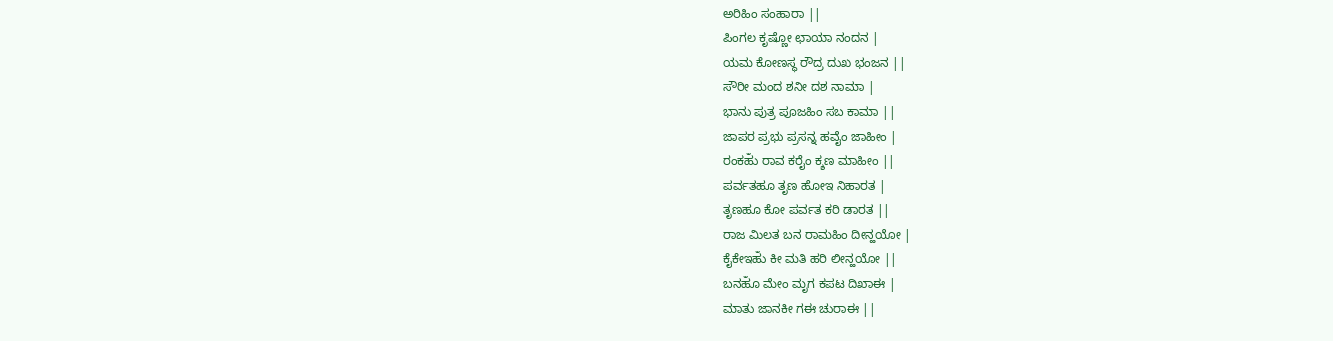ಅರಿಹಿಂ ಸಂಹಾರಾ ||
ಪಿಂಗಲ ಕೃಷ್ಣೋ ಛಾಯಾ ನಂದನ |
ಯಮ ಕೋಣಸ್ಥ ರೌದ್ರ ದುಖ ಭಂಜನ ||
ಸೌರೀ ಮಂದ ಶನೀ ದಶ ನಾಮಾ |
ಭಾನು ಪುತ್ರ ಪೂಜಹಿಂ ಸಬ ಕಾಮಾ ||
ಜಾಪರ ಪ್ರಭು ಪ್ರಸನ್ನ ಹವೈಂ ಜಾಹೀಂ |
ರಂಕಹುಁ ರಾವ ಕರೈಂ ಕ್ಶಣ ಮಾಹೀಂ ||
ಪರ್ವತಹೂ ತೃಣ ಹೋಇ ನಿಹಾರತ |
ತೃಣಹೂ ಕೋ ಪರ್ವತ ಕರಿ ಡಾರತ ||
ರಾಜ ಮಿಲತ ಬನ ರಾಮಹಿಂ ದೀನ್ಹಯೋ |
ಕೈಕೇಇಹುಁ ಕೀ ಮತಿ ಹರಿ ಲೀನ್ಹಯೋ ||
ಬನಹೂಁ ಮೇಂ ಮೃಗ ಕಪಟ ದಿಖಾಈ |
ಮಾತು ಜಾನಕೀ ಗಈ ಚುರಾಈ ||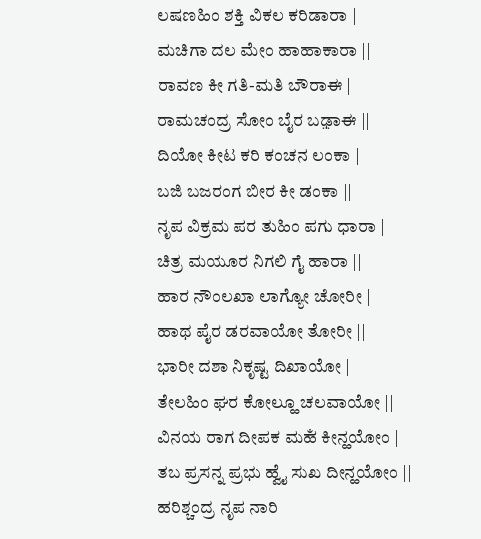ಲಷಣಹಿಂ ಶಕ್ತಿ ವಿಕಲ ಕರಿಡಾರಾ |
ಮಚಿಗಾ ದಲ ಮೇಂ ಹಾಹಾಕಾರಾ ||
ರಾವಣ ಕೀ ಗತಿ-ಮತಿ ಬೌರಾಈ |
ರಾಮಚಂದ್ರ ಸೋಂ ಬೈರ ಬಢ಼ಾಈ ||
ದಿಯೋ ಕೀಟ ಕರಿ ಕಂಚನ ಲಂಕಾ |
ಬಜಿ ಬಜರಂಗ ಬೀರ ಕೀ ಡಂಕಾ ||
ನೃಪ ವಿಕ್ರಮ ಪರ ತುಹಿಂ ಪಗು ಧಾರಾ |
ಚಿತ್ರ ಮಯೂರ ನಿಗಲಿ ಗೈ ಹಾರಾ ||
ಹಾರ ನೌಂಲಖಾ ಲಾಗ್ಯೋ ಚೋರೀ |
ಹಾಥ ಪೈರ ಡರವಾಯೋ ತೋರೀ ||
ಭಾರೀ ದಶಾ ನಿಕೃಷ್ಟ ದಿಖಾಯೋ |
ತೇಲಹಿಂ ಘರ ಕೋಲ್ಹೂ ಚಲವಾಯೋ ||
ವಿನಯ ರಾಗ ದೀಪಕ ಮಹಁ ಕೀನ್ಹಯೋಂ |
ತಬ ಪ್ರಸನ್ನ ಪ್ರಭು ಹ್ವೈ ಸುಖ ದೀನ್ಹಯೋಂ ||
ಹರಿಶ್ಚಂದ್ರ ನೃಪ ನಾರಿ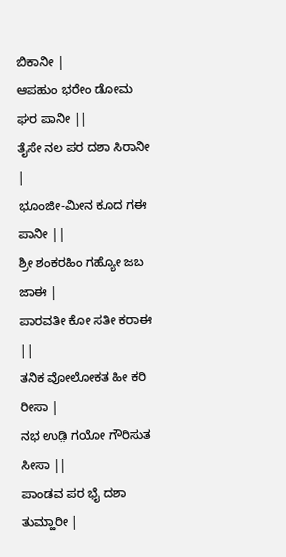ಬಿಕಾನೀ |
ಆಪಹುಂ ಭರೇಂ ಡೋಮ ಘರ ಪಾನೀ ||
ತೈಸೇ ನಲ ಪರ ದಶಾ ಸಿರಾನೀ |
ಭೂಂಜೀ-ಮೀನ ಕೂದ ಗಈ ಪಾನೀ ||
ಶ್ರೀ ಶಂಕರಹಿಂ ಗಹ್ಯೋ ಜಬ ಜಾಈ |
ಪಾರವತೀ ಕೋ ಸತೀ ಕರಾಈ ||
ತನಿಕ ವೋಲೋಕತ ಹೀ ಕರಿ ರೀಸಾ |
ನಭ ಉಡ಼ಿ ಗಯೋ ಗೌರಿಸುತ ಸೀಸಾ ||
ಪಾಂಡವ ಪರ ಭೈ ದಶಾ ತುಮ್ಹಾರೀ |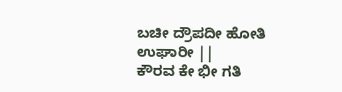ಬಚೀ ದ್ರೌಪದೀ ಹೋತಿ ಉಘಾರೀ ||
ಕೌರವ ಕೇ ಭೀ ಗತಿ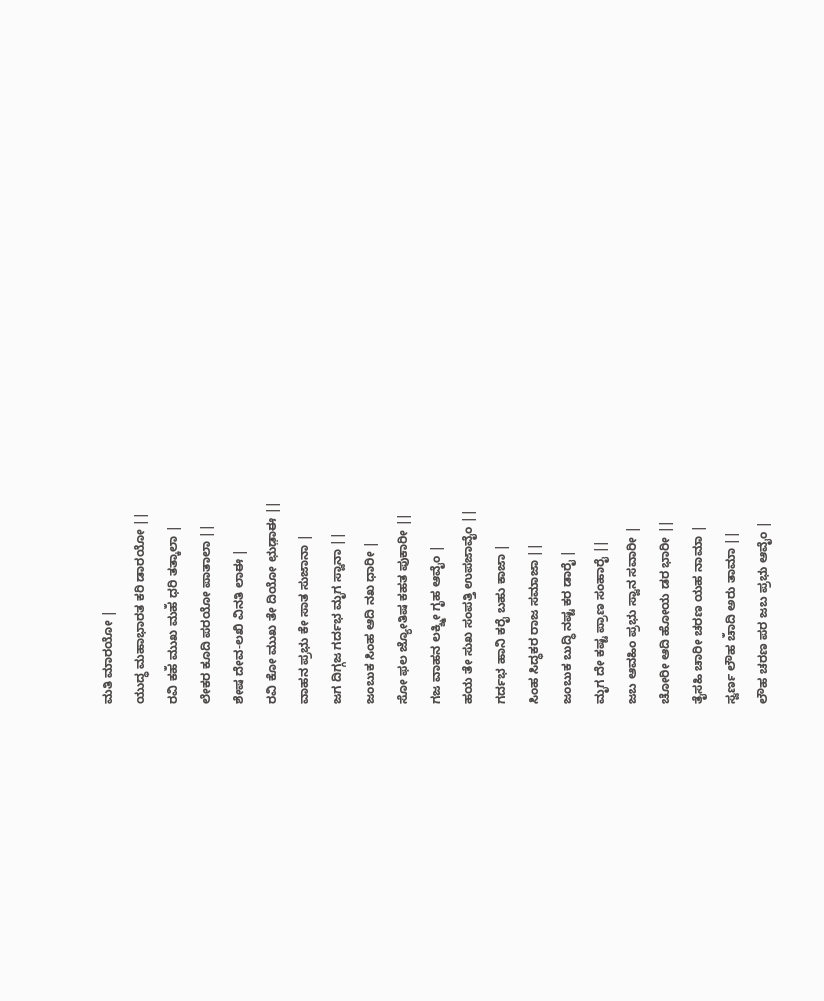ಮತಿ ಮಾರಯೋ |
ಯುದ್ಧ ಮಹಾಭಾರತ ಕರಿ ಡಾರಯೋ ||
ರವಿ ಕಹಁ ಮುಖ ಮಹಁ ಧರಿ ತತ್ಕಾಲಾ |
ಲೇಕರ ಕೂದಿ ಪರಯೋ ಪಾತಾಲಾ ||
ಶೇಷ ದೇವ-ಲಖಿ ವಿನತಿ ಲಾಈ |
ರವಿ ಕೋ ಮುಖ ತೇ ದಿಯೋ ಛುಡ಼ಾಈ ||
ವಾಹನ ಪ್ರಭು ಕೇ ಸಾತ ಸುಜಾನಾ |
ಜಗ ದಿಗ್ಗಜ ಗರ್ದಭ ಮೃಗ ಸ್ವಾನಾ ||
ಜಂಬುಕ ಸಿಂಹ ಆದಿ ನಖ ಧಾರೀ |
ಸೋ ಫಲ ಜ್ಯೋತಿಷ ಕಹತ ಪುಕಾರೀ ||
ಗಜ ವಾಹನ ಲಕ್ಶ್ಮೀ ಗೃಹ ಆವೈಂ |
ಹಯ ತೇ ಸುಖ ಸಂಪತ್ತಿ ಉಪಜಾವೈಂ ||
ಗರ್ದಭ ಹಾನಿ ಕರೈ ಬಹು ಕಾಜಾ |
ಸಿಂಹ ಸಿದ್ಧಕರ ರಾಜ ಸಮಾಜಾ ||
ಜಂಬುಕ ಬುದ್ಧಿ ನಷ್ಟ ಕರ ಡಾರೈ |
ಮೃಗ ದೇ ಕಷ್ಟ ಪ್ರಾಣ ಸಂಹಾರೈ ||
ಜಬ ಆವಹಿಂ ಪ್ರಭು ಸ್ವಾನ ಸವಾರೀ |
ಚೋರೀ ಆದಿ ಹೋಯ ಡರ ಭಾರೀ ||
ತೈಸಹಿ ಚಾರೀ ಚರಣ ಯಹ ನಾಮಾ |
ಸ್ವರ್ಣ ಲೌಹ ಚಾಁದಿ ಅರು ತಾಮಾ ||
ಲೌಹ ಚರಣ ಪರ ಜಬ ಪ್ರಭು ಆವೈಂ |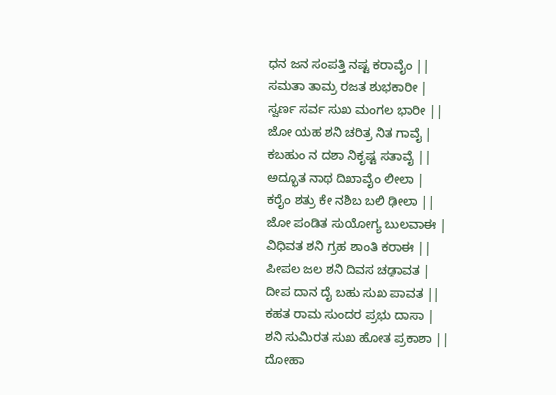ಧನ ಜನ ಸಂಪತ್ತಿ ನಷ್ಟ ಕರಾವೈಂ ||
ಸಮತಾ ತಾಮ್ರ ರಜತ ಶುಭಕಾರೀ |
ಸ್ವರ್ಣ ಸರ್ವ ಸುಖ ಮಂಗಲ ಭಾರೀ ||
ಜೋ ಯಹ ಶನಿ ಚರಿತ್ರ ನಿತ ಗಾವೈ |
ಕಬಹುಂ ನ ದಶಾ ನಿಕೃಷ್ಟ ಸತಾವೈ ||
ಅದ್ಭೂತ ನಾಥ ದಿಖಾವೈಂ ಲೀಲಾ |
ಕರೈಂ ಶತ್ರು ಕೇ ನಶಿಬ ಬಲಿ ಢೀಲಾ ||
ಜೋ ಪಂಡಿತ ಸುಯೋಗ್ಯ ಬುಲವಾಈ |
ವಿಧಿವತ ಶನಿ ಗ್ರಹ ಶಾಂತಿ ಕರಾಈ ||
ಪೀಪಲ ಜಲ ಶನಿ ದಿವಸ ಚಢ಼ಾವತ |
ದೀಪ ದಾನ ದೈ ಬಹು ಸುಖ ಪಾವತ ||
ಕಹತ ರಾಮ ಸುಂದರ ಪ್ರಭು ದಾಸಾ |
ಶನಿ ಸುಮಿರತ ಸುಖ ಹೋತ ಪ್ರಕಾಶಾ ||
ದೋಹಾ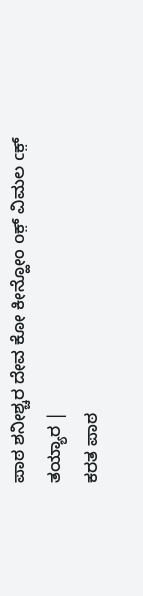ಪಾಠ ಶನೀಶ್ಚರ ದೇವ ಕೋ ಕೀನ್ಹೋಂ oಕ಼್ ವಿಮಲ cಕ಼್ ತಯ್ಯಾರ |
ಕರತ ಪಾಠ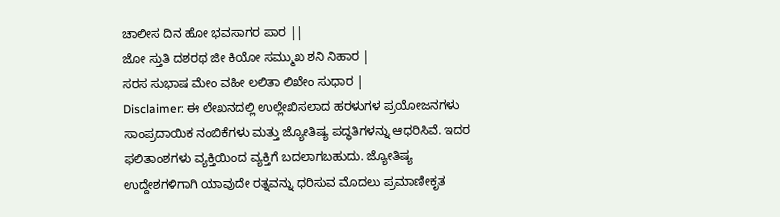ಚಾಲೀಸ ದಿನ ಹೋ ಭವಸಾಗರ ಪಾರ ||
ಜೋ ಸ್ತುತಿ ದಶರಥ ಜೀ ಕಿಯೋ ಸಮ್ಮುಖ ಶನಿ ನಿಹಾರ |
ಸರಸ ಸುಭಾಷ ಮೇಂ ವಹೀ ಲಲಿತಾ ಲಿಖೇಂ ಸುಧಾರ |
Disclaimer: ಈ ಲೇಖನದಲ್ಲಿ ಉಲ್ಲೇಖಿಸಲಾದ ಹರಳುಗಳ ಪ್ರಯೋಜನಗಳು ಸಾಂಪ್ರದಾಯಿಕ ನಂಬಿಕೆಗಳು ಮತ್ತು ಜ್ಯೋತಿಷ್ಯ ಪದ್ಧತಿಗಳನ್ನು ಆಧರಿಸಿವೆ. ಇದರ ಫಲಿತಾಂಶಗಳು ವ್ಯಕ್ತಿಯಿಂದ ವ್ಯಕ್ತಿಗೆ ಬದಲಾಗಬಹುದು. ಜ್ಯೋತಿಷ್ಯ ಉದ್ದೇಶಗಳಿಗಾಗಿ ಯಾವುದೇ ರತ್ನವನ್ನು ಧರಿಸುವ ಮೊದಲು ಪ್ರಮಾಣೀಕೃತ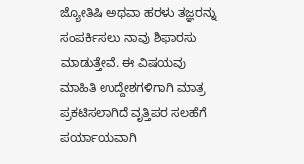ಜ್ಯೋತಿಷಿ ಅಥವಾ ಹರಳು ತಜ್ಞರನ್ನು ಸಂಪರ್ಕಿಸಲು ನಾವು ಶಿಫಾರಸು ಮಾಡುತ್ತೇವೆ. ಈ ವಿಷಯವು ಮಾಹಿತಿ ಉದ್ದೇಶಗಳಿಗಾಗಿ ಮಾತ್ರ ಪ್ರಕಟಿಸಲಾಗಿದೆ ವೃತ್ತಿಪರ ಸಲಹೆಗೆ ಪರ್ಯಾಯವಾಗಿ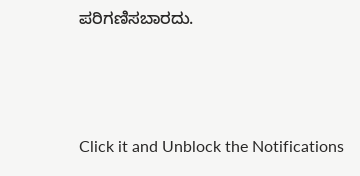ಪರಿಗಣಿಸಬಾರದು.



Click it and Unblock the Notifications